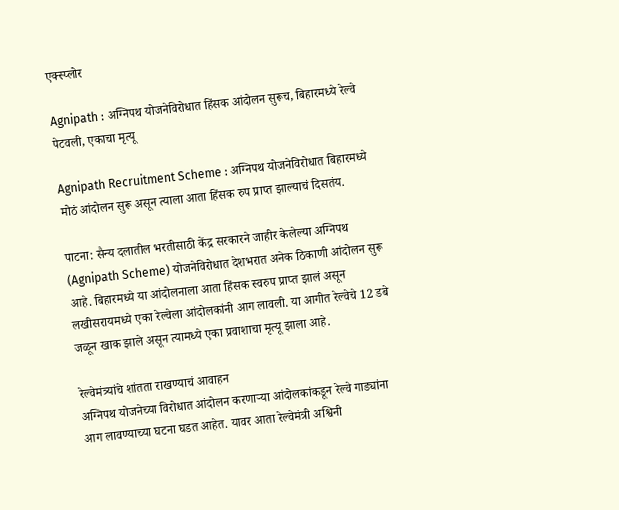एक्स्प्लोर

Agnipath : अग्निपथ योजनेविरोधात हिंसक आंदोलन सुरूच, बिहारमध्ये रेल्वे पेटवली, एकाचा मृत्यू

Agnipath Recruitment Scheme : अग्निपथ योजनेविरोधात बिहारमध्ये मोठं आंदोलन सुरू असून त्याला आता हिंसक रुप प्राप्त झाल्याचं दिसतंय.

पाटना: सैन्य दलातील भरतीसाठी केंद्र सरकारने जाहीर केलेल्या अग्निपथ  (Agnipath Scheme) योजनेविरोधात देशभरात अनेक ठिकाणी आंदोलन सुरू आहे. बिहारमध्ये या आंदोलनाला आता हिंसक स्वरुप प्राप्त झालं असून लखीसरायमध्ये एका रेल्वेला आंदोलकांनी आग लावली. या आगीत रेल्वेचे 12 डबे जळून खाक झाले असून त्यामध्ये एका प्रवाशाचा मृत्यू झाला आहे.

रेल्वेमंत्र्यांचे शांतता राखण्याचं आवाहन
अग्निपथ योजनेच्या विरोधात आंदोलन करणाऱ्या आंदोलकांकडून रेल्वे गाड्यांना आग लावण्याच्या घटना घडत आहेत. यावर आता रेल्वेमंत्री अश्विनी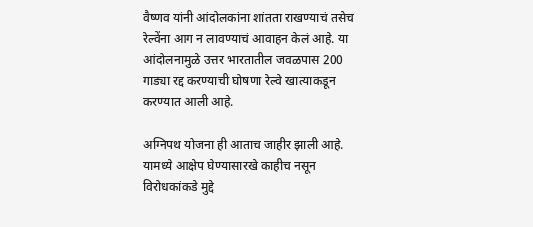वैष्णव यांनी आंदोलकांना शांतता राखण्याचं तसेच रेल्वेंना आग न लावण्याचं आवाहन केलं आहे. या आंदोलनामुळे उत्तर भारतातील जवळपास 200 गाड्या रद्द करण्याची घोषणा रेल्वे खात्याकडून करण्यात आली आहे.

अग्निपथ योजना ही आताच जाहीर झाली आहे. यामध्ये आक्षेप घेण्यासारखे काहीच नसून विरोधकांकडे मुद्दे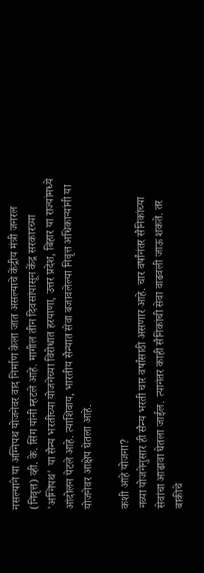नसल्याने या अग्निपथ योजनेवर वाद निर्माण केला जात असल्याचे केंद्रीय मंत्री जनरल (निवृत्त) व्ही. के. सिंग यांनी म्हटले आहे. मागील तीन दिवसांपासून केंद्र सरकारच्या 'अग्निपथ' या सैन्य भरतीच्या योजनेच्या विरोधात हरयाणा, उत्तर प्रदेश, बिहार या राज्यांमध्ये आंदोलन पेटले आहे. त्याशिवाय, भारतीय सैन्यात सेवा बजावलेल्या निवृत्त अधिकाऱ्यांनी या योजनेवर आक्षेप घेतला आहे.

कशी आहे योजना?
नव्या योजनेनुसार ही सैन्य भरती चार वर्षांसाठी असणार आहे. चार वर्षांनंतर सैनिकांच्या सेवांचा आढावा घेतला जाईल. त्यानंतर काही सैनिकांची सेवा वाढवली जाऊ शकते. तर बाकीचे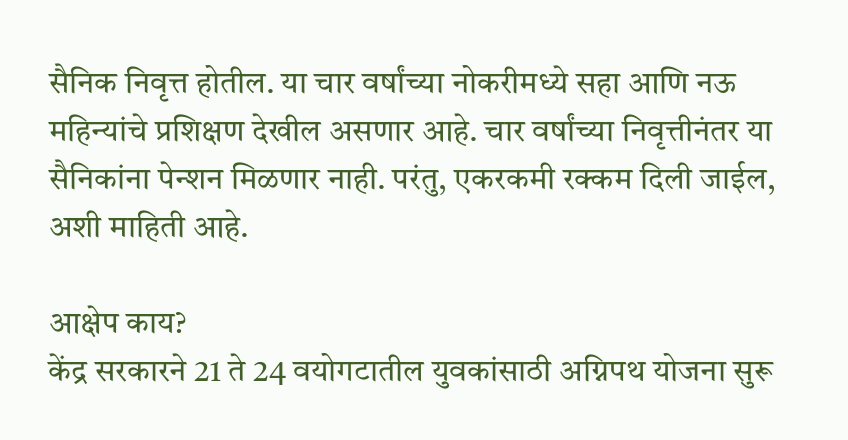सैनिक निवृत्त होतील. या चार वर्षांच्या नोकरीमध्ये सहा आणि नऊ महिन्यांचे प्रशिक्षण देखील असणार आहे. चार वर्षांच्या निवृत्तीनंतर या सैनिकांना पेन्शन मिळणार नाही. परंतु, एकरकमी रक्कम दिली जाईल, अशी माहिती आहे.

आक्षेप काय?
केंद्र सरकारने 21 ते 24 वयोगटातील युवकांसाठी अग्निपथ योजना सुरू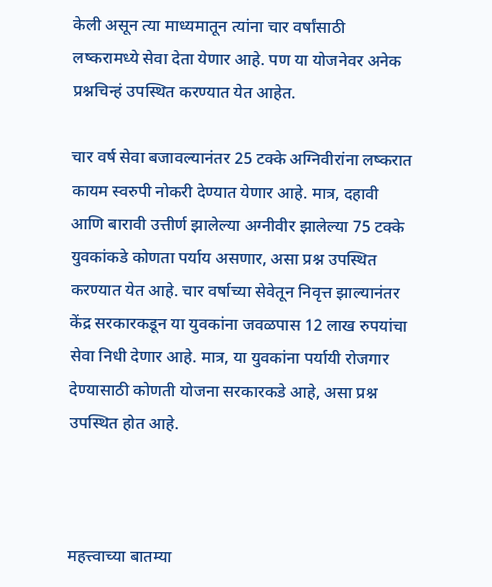केली असून त्या माध्यमातून त्यांना चार वर्षांसाठी लष्करामध्ये सेवा देता येणार आहे. पण या योजनेवर अनेक प्रश्नचिन्हं उपस्थित करण्यात येत आहेत.

चार वर्ष सेवा बजावल्यानंतर 25 टक्के अग्निवीरांना लष्करात कायम स्वरुपी नोकरी देण्यात येणार आहे. मात्र, दहावी आणि बारावी उत्तीर्ण झालेल्या अग्नीवीर झालेल्या 75 टक्के युवकांकडे कोणता पर्याय असणार, असा प्रश्न उपस्थित करण्यात येत आहे. चार वर्षाच्या सेवेतून निवृत्त झाल्यानंतर केंद्र सरकारकडून या युवकांना जवळपास 12 लाख रुपयांचा सेवा निधी देणार आहे. मात्र, या युवकांना पर्यायी रोजगार देण्यासाठी कोणती योजना सरकारकडे आहे, असा प्रश्न उपस्थित होत आहे.



महत्त्वाच्या बातम्या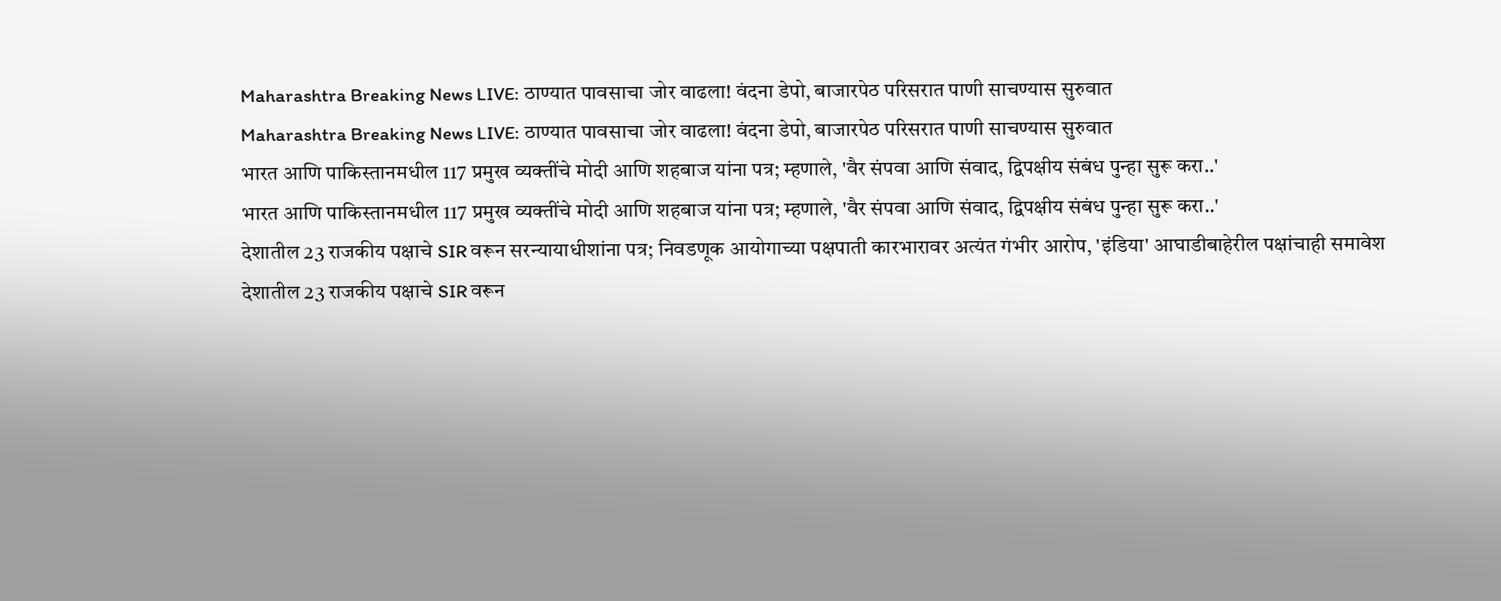Maharashtra Breaking News LIVE: ठाण्यात पावसाचा जोर वाढला! वंदना डेपो, बाजारपेठ परिसरात पाणी साचण्यास सुरुवात
Maharashtra Breaking News LIVE: ठाण्यात पावसाचा जोर वाढला! वंदना डेपो, बाजारपेठ परिसरात पाणी साचण्यास सुरुवात
भारत आणि पाकिस्तानमधील 117 प्रमुख व्यक्तींचे मोदी आणि शहबाज यांना पत्र; म्हणाले, 'वैर संपवा आणि संवाद, द्विपक्षीय संबंध पुन्हा सुरू करा..'
भारत आणि पाकिस्तानमधील 117 प्रमुख व्यक्तींचे मोदी आणि शहबाज यांना पत्र; म्हणाले, 'वैर संपवा आणि संवाद, द्विपक्षीय संबंध पुन्हा सुरू करा..'
देशातील 23 राजकीय पक्षाचे SIR वरून सरन्यायाधीशांना पत्र; निवडणूक आयोगाच्या पक्षपाती कारभारावर अत्यंत गंभीर आरोप, 'इंडिया' आघाडीबाहेरील पक्षांचाही समावेश
देशातील 23 राजकीय पक्षाचे SIR वरून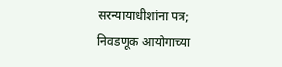सरन्यायाधीशांना पत्र; निवडणूक आयोगाच्या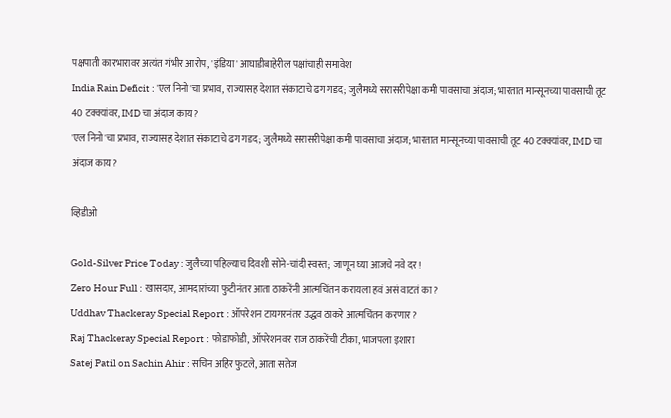पक्षपाती कारभारावर अत्यंत गंभीर आरोप, 'इंडिया' आघाडीबाहेरील पक्षांचाही समावेश
India Rain Deficit : 'एल निनो'चा प्रभाव, राज्यासह देशात संकाटाचे ढग गडद; जुलैमध्ये सरासरीपेक्षा कमी पावसाचा अंदाज; भारतात मान्सूनच्या पावसाची तूट 40 टक्क्यांवर, IMD चा अंदाज काय?
'एल निनो'चा प्रभाव, राज्यासह देशात संकाटाचे ढग गडद; जुलैमध्ये सरासरीपेक्षा कमी पावसाचा अंदाज; भारतात मान्सूनच्या पावसाची तूट 40 टक्क्यांवर, IMD चा अंदाज काय?

व्हिडीओ

Gold-Silver Price Today : जुलैच्या पहिल्याच दिवशी सोने-चांदी स्वस्त; जाणून घ्या आजचे नवे दर!
Zero Hour Full : खासदार, आमदारांच्या फुटीनंतर आता ठाकरेंनी आत्मचिंतन करायला हवं असं वाटतं का?
Uddhav Thackeray Special Report : ऑपरेशन टायगरनंतर उद्धव ठाकरे आत्मचिंतन करणार?
Raj Thackeray Special Report : फोडाफोडी, ऑपरेशनवर राज ठाकरेंची टीका, भाजपला इशारा
Satej Patil on Sachin Ahir : सचिन अहिर फुटले, आता सतेज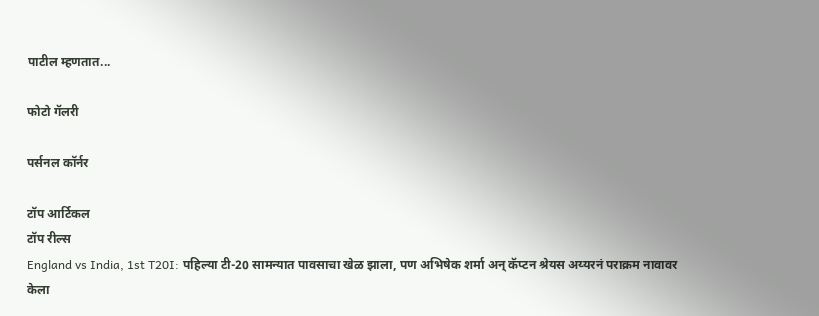पाटील म्हणतात...

फोटो गॅलरी

पर्सनल कॉर्नर

टॉप आर्टिकल
टॉप रील्स
England vs India, 1st T20I: पहिल्या टी-20 सामन्यात पावसाचा खेळ झाला, पण अभिषेक शर्मा अन् कॅप्टन श्रेयस अय्यरनं पराक्रम नावावर केला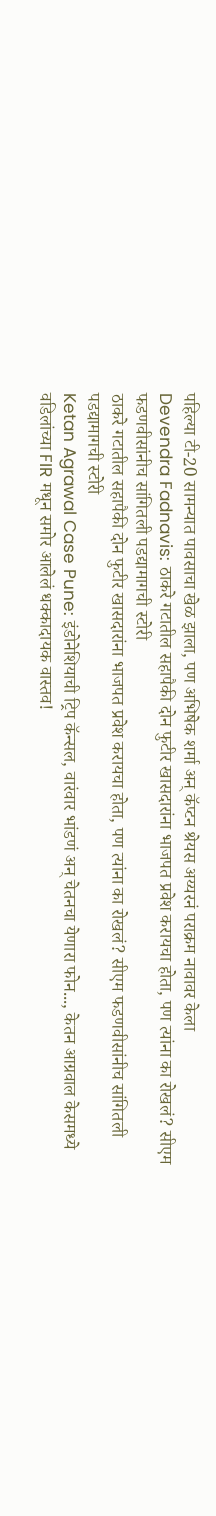पहिल्या टी-20 सामन्यात पावसाचा खेळ झाला, पण अभिषेक शर्मा अन् कॅप्टन श्रेयस अय्यरनं पराक्रम नावावर केला
Devendra Fadnavis: ठाकरे गटातील सहापैकी दोन फुटीर खासदारांना भाजपत प्रवेश करायचा होता, पण त्यांना का रोखलं? सीएम फडणवीसांनीच सांगितली पडद्यामागची स्टोरी
ठाकरे गटातील सहापैकी दोन फुटीर खासदारांना भाजपत प्रवेश करायचा होता, पण त्यांना का रोखलं? सीएम फडणवीसांनीच सांगितली पडद्यामागची स्टोरी
Ketan Agrawal Case Pune: इंडोनेशियाची ट्रिप कॅन्सल, वारंवार भांडणं अन् चेतनचा येणारा फोन..., केतन आग्रवाल केसमध्ये वडिलांच्या FIR मधून समोर आलेलं धक्कादायक वास्तव!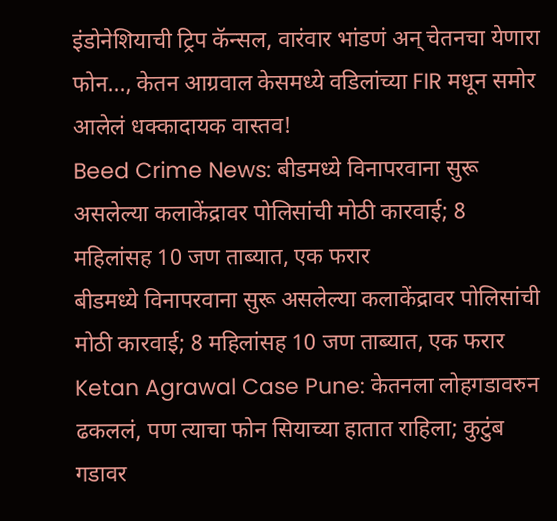इंडोनेशियाची ट्रिप कॅन्सल, वारंवार भांडणं अन् चेतनचा येणारा फोन..., केतन आग्रवाल केसमध्ये वडिलांच्या FIR मधून समोर आलेलं धक्कादायक वास्तव!
Beed Crime News: बीडमध्ये विनापरवाना सुरू असलेल्या कलाकेंद्रावर पोलिसांची मोठी कारवाई; 8 महिलांसह 10 जण ताब्यात, एक फरार
बीडमध्ये विनापरवाना सुरू असलेल्या कलाकेंद्रावर पोलिसांची मोठी कारवाई; 8 महिलांसह 10 जण ताब्यात, एक फरार
Ketan Agrawal Case Pune: केतनला लोहगडावरुन ढकललं, पण त्याचा फोन सियाच्या हातात राहिला; कुटुंब गडावर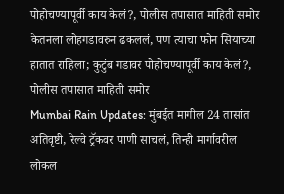पोहोचण्यापूर्वी काय केलं?, पोलीस तपासात माहिती समोर
केतनला लोहगडावरुन ढकललं, पण त्याचा फोन सियाच्या हातात राहिला; कुटुंब गडावर पोहोचण्यापूर्वी काय केलं?, पोलीस तपासात माहिती समोर
Mumbai Rain Updates: मुंबईत मागील 24 तासांत अतिवृष्टी, रेल्वे ट्रॅकवर पाणी साचलं, तिन्ही मार्गावरील लोकल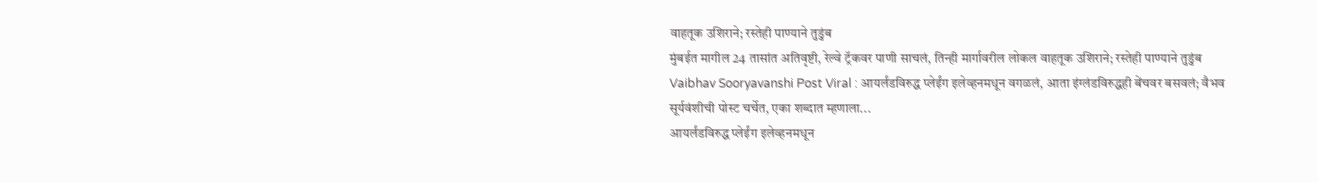वाहतूक उशिराने; रस्तेही पाण्याने तुडुंब
मुंबईत मागील 24 तासांत अतिवृष्टी, रेल्वे ट्रॅकवर पाणी साचलं, तिन्ही मार्गावरील लोकल वाहतूक उशिराने; रस्तेही पाण्याने तुडुंब
Vaibhav Sooryavanshi Post Viral : आयर्लंडविरुद्ध प्लेईंग इलेव्हनमधून वगळलं, आता इंग्लंडविरुद्धही बेंचवर बसवलं; वैभव सूर्यवंशीची पोस्ट चर्चेत, एका शब्दात म्हणाला...
आयर्लंडविरुद्ध प्लेईंग इलेव्हनमधून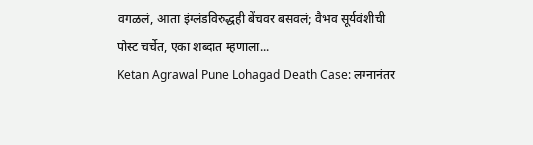वगळलं, आता इंग्लंडविरुद्धही बेंचवर बसवलं; वैभव सूर्यवंशीची पोस्ट चर्चेत, एका शब्दात म्हणाला...
Ketan Agrawal Pune Lohagad Death Case: लग्नानंतर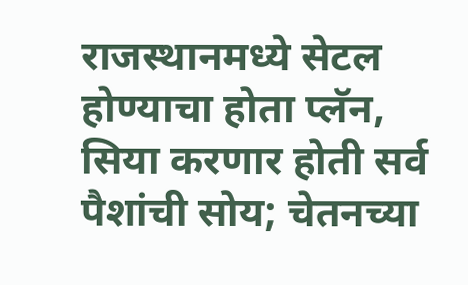राजस्थानमध्ये सेटल होण्याचा होता प्लॅन, सिया करणार होती सर्व पैशांची सोय; चेतनच्या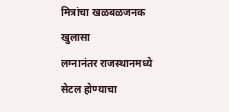मित्रांचा खळबळजनक खुलासा
लग्नानंतर राजस्थानमध्ये सेटल होण्याचा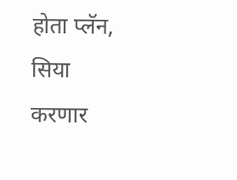होता प्लॅन, सिया करणार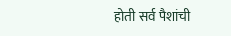होती सर्व पैशांची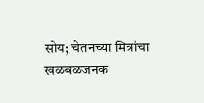सोय; चेतनच्या मित्रांचा खळबळजनक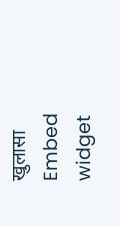खुलासा
Embed widget